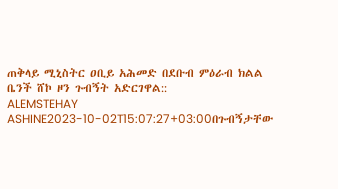ጠቅላይ ሚኒስትር ዐቢይ አሕመድ በደቡብ ምዕራብ ክልል ቤንች ሸኮ ዞን ጉብኝት አድርገዋል::
ALEMSTEHAY ASHINE2023-10-02T15:07:27+03:00በጉብኝታቸው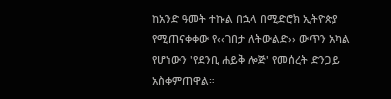ከአንድ ዓመት ተኩል በኋላ በሚድሮክ ኢትዮጵያ የሚጠናቀቀው የ‹‹ገበታ ለትውልድ›› ውጥን አካል የሆነውን 'የደንቢ ሐይቅ ሎጅ' የመሰረት ድንጋይ አስቀምጠዋል።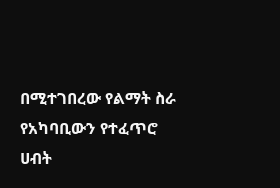በሚተገበረው የልማት ስራ የአካባቢውን የተፈጥሮ ሀብት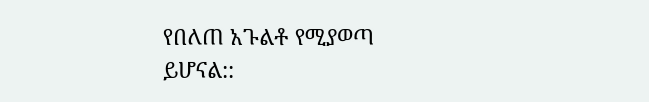የበለጠ አጉልቶ የሚያወጣ ይሆናል::